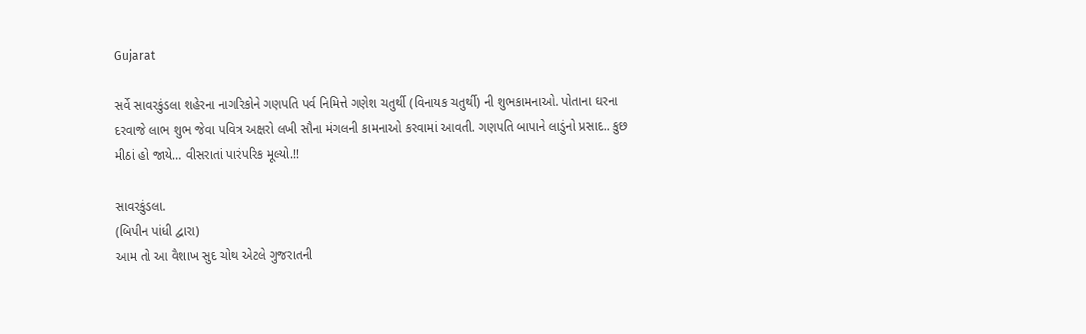Gujarat

સર્વે સાવરકુંડલા શહેરના નાગરિકોને ગણપતિ પર્વ નિમિત્તે ગણેશ ચતુર્થી (વિનાયક ચતુર્થી) ની શુભકામનાઓ. પોતાના ઘરના દરવાજે લાભ શુભ જેવા પવિત્ર અક્ષરો લખી સૌના મંગલની કામનાઓ કરવામાં આવતી. ગણપતિ બાપાને લાડુંનો પ્રસાદ.. કુછ મીઠાં હો જાયે… વીસરાતાં પારંપરિક મૂલ્યો.!!

સાવરકુંડલા.
(બિપીન પાંધી દ્વારા)
આમ તો આ વૈશાખ સુદ ચોથ એટલે ગુજરાતની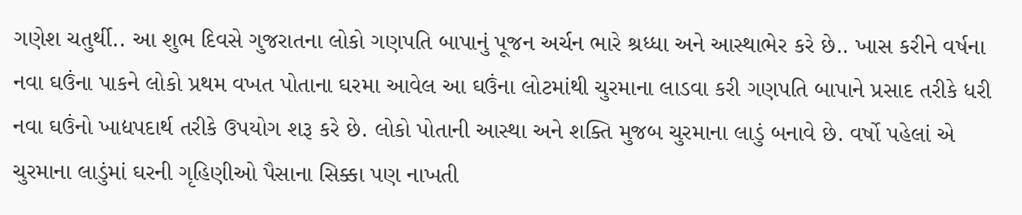ગણેશ ચતુર્થી.. આ શુભ દિવસે ગુજરાતના લોકો ગણપતિ બાપાનું પૂજન અર્ચન ભારે શ્રધ્ધા અને આસ્થાભેર કરે છે.. ખાસ કરીને વર્ષના  નવા ઘઉંના પાકને લોકો પ્રથમ વખત પોતાના ઘરમા આવેલ આ ઘઉંના લોટમાંથી ચુરમાના લાડવા કરી ગણપતિ બાપાને પ્રસાદ તરીકે ધરી નવા ઘઉંનો ખાદ્યપદાર્થ તરીકે ઉપયોગ શરૂ કરે છે. લોકો પોતાની આસ્થા અને શક્તિ મુજબ ચુરમાના લાડું બનાવે છે. વર્ષો પહેલાં એ ચુરમાના લાડુંમાં ઘરની ગૃહિણીઓ પૈસાના સિક્કા પણ નાખતી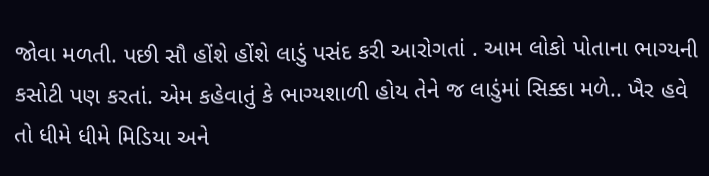જોવા મળતી. પછી સૌ હોંશે હોંશે લાડું પસંદ કરી આરોગતાં . આમ લોકો પોતાના ભાગ્યની કસોટી પણ કરતાં. એમ કહેવાતું કે ભાગ્યશાળી હોય તેને જ લાડુંમાં સિક્કા મળે.. ખૈર હવે તો ધીમે ધીમે મિડિયા અને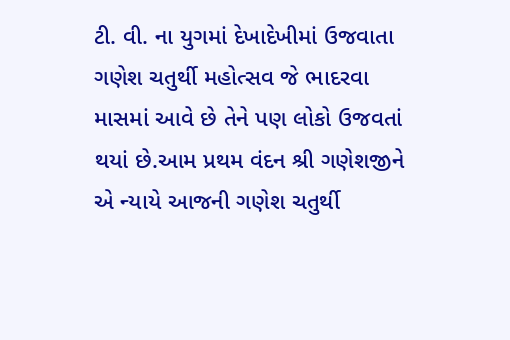ટી. વી. ના યુગમાં દેખાદેખીમાં ઉજવાતા ગણેશ ચતુર્થી મહોત્સવ જે ભાદરવા માસમાં આવે છે તેને પણ લોકો ઉજવતાં થયાં છે.આમ પ્રથમ વંદન શ્રી ગણેશજીને એ ન્યાયે આજની ગણેશ ચતુર્થી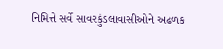નિમિત્તે સર્વે સાવરકુંડલાવાસીઓને અઢળક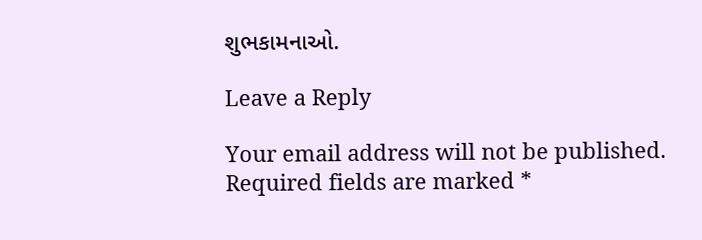શુભકામનાઓ.

Leave a Reply

Your email address will not be published. Required fields are marked *